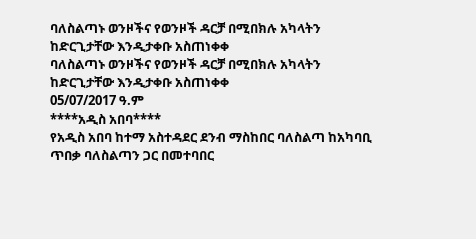ባለስልጣኑ ወንዞችና የወንዞች ዳርቻ በሚበክሉ አካላትን ከድርጊታቸው እንዲታቀቡ አስጠነቀቀ
ባለስልጣኑ ወንዞችና የወንዞች ዳርቻ በሚበክሉ አካላትን ከድርጊታቸው እንዲታቀቡ አስጠነቀቀ
05/07/2017 ዓ.ም
****አዲስ አበባ****
የአዲስ አበባ ከተማ አስተዳደር ደንብ ማስከበር ባለስልጣ ከአካባቢ ጥበቃ ባለስልጣን ጋር በመተባበር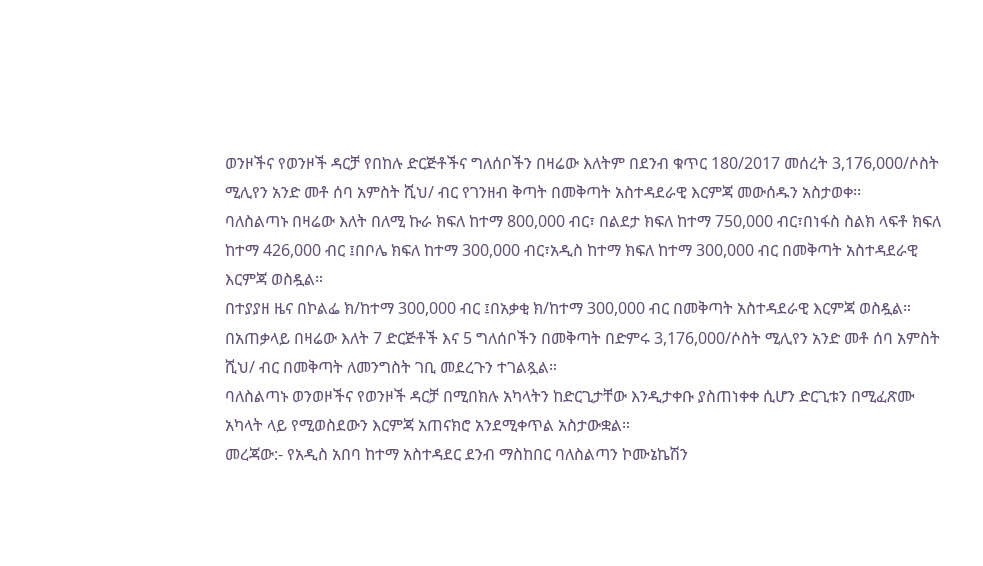ወንዞችና የወንዞች ዳርቻ የበከሉ ድርጅቶችና ግለሰቦችን በዛሬው እለትም በደንብ ቁጥር 180/2017 መሰረት 3,176,000/ሶስት ሚሊየን አንድ መቶ ሰባ አምስት ሺህ/ ብር የገንዘብ ቅጣት በመቅጣት አስተዳደራዊ እርምጃ መውሰዱን አስታወቀ፡፡
ባለስልጣኑ በዛሬው እለት በለሚ ኩራ ክፍለ ከተማ 800,000 ብር፣ በልደታ ክፍለ ከተማ 750,000 ብር፣በነፋስ ስልክ ላፍቶ ክፍለ ከተማ 426,000 ብር ፤በቦሌ ክፍለ ከተማ 300,000 ብር፣አዲስ ከተማ ክፍለ ከተማ 300,000 ብር በመቅጣት አስተዳደራዊ እርምጃ ወስዷል።
በተያያዘ ዜና በኮልፌ ክ/ከተማ 300,000 ብር ፤በአቃቂ ክ/ከተማ 300,000 ብር በመቅጣት አስተዳደራዊ እርምጃ ወስዷል።
በአጠቃላይ በዛሬው እለት 7 ድርጅቶች እና 5 ግለሰቦችን በመቅጣት በድምሩ 3,176,000/ሶስት ሚሊየን አንድ መቶ ሰባ አምስት ሺህ/ ብር በመቅጣት ለመንግስት ገቢ መደረጉን ተገልጿል።
ባለስልጣኑ ወንወዞችና የወንዞች ዳርቻ በሚበክሉ አካላትን ከድርጊታቸው እንዲታቀቡ ያስጠነቀቀ ሲሆን ድርጊቱን በሚፈጽሙ አካላት ላይ የሚወስደውን እርምጃ አጠናክሮ አንደሚቀጥል አስታውቋል።
መረጃው:- የአዲስ አበባ ከተማ አስተዳደር ደንብ ማስከበር ባለስልጣን ኮሙኔኬሽን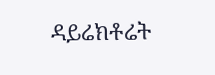ዳይሬክቶሬት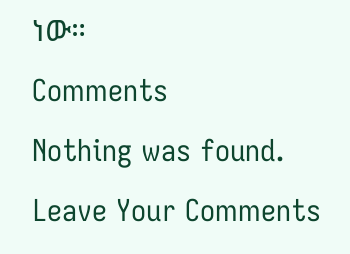ነው።
Comments
Nothing was found.
Leave Your Comments